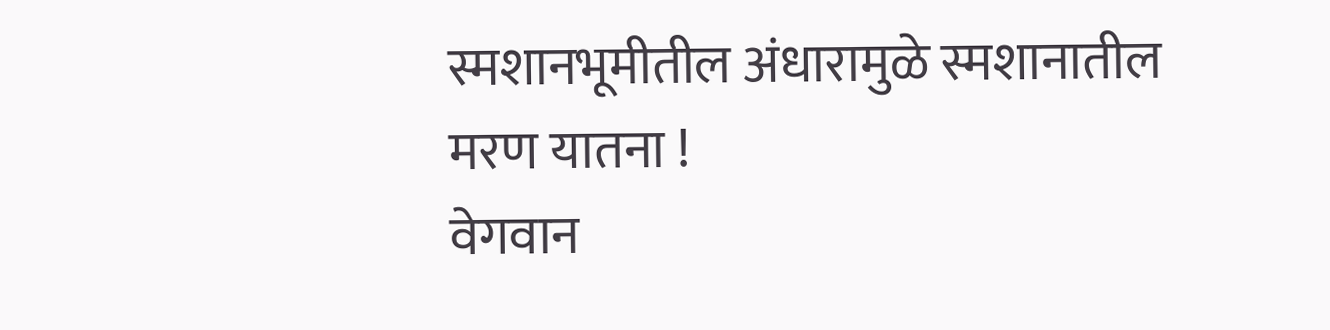स्मशानभूमीतील अंधारामुळे स्मशानातील मरण यातना !
वेगवान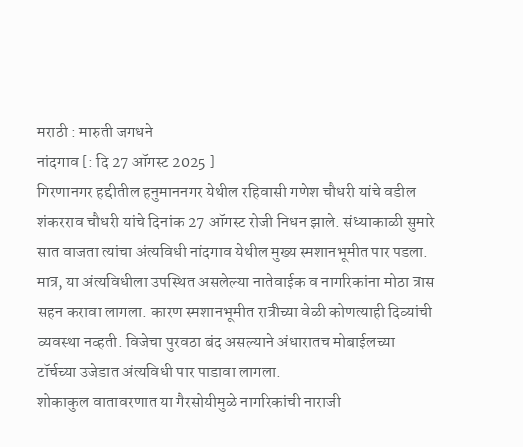मराठी : मारुती जगधने
नांदगाव [: दि 27 ऑगस्ट 2025 ]
गिरणानगर हद्दीतील हनुमाननगर येथील रहिवासी गणेश चौधरी यांचे वडील शंकरराव चौधरी यांचे दिनांक 27 ऑगस्ट रोजी निधन झाले. संध्याकाळी सुमारे सात वाजता त्यांचा अंत्यविधी नांदगाव येथील मुख्य स्मशानभूमीत पार पडला.
मात्र, या अंत्यविधीला उपस्थित असलेल्या नातेवाईक व नागरिकांना मोठा त्रास सहन करावा लागला. कारण स्मशानभूमीत रात्रीच्या वेळी कोणत्याही दिव्यांची व्यवस्था नव्हती. विजेचा पुरवठा बंद असल्याने अंधारातच मोबाईलच्या टॉर्चच्या उजेडात अंत्यविधी पार पाडावा लागला.
शोकाकुल वातावरणात या गैरसोयीमुळे नागरिकांची नाराजी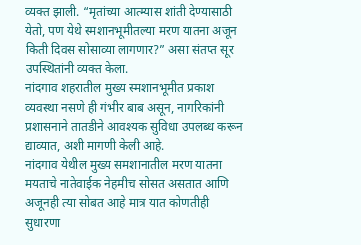व्यक्त झाली. “मृतांच्या आत्म्यास शांती देण्यासाठी येतो, पण येथे स्मशानभूमीतल्या मरण यातना अजून किती दिवस सोसाव्या लागणार?” असा संतप्त सूर उपस्थितांनी व्यक्त केला.
नांदगाव शहरातील मुख्य स्मशानभूमीत प्रकाश व्यवस्था नसणे ही गंभीर बाब असून, नागरिकांनी प्रशासनाने तातडीने आवश्यक सुविधा उपलब्ध करून द्याव्यात, अशी मागणी केली आहे.
नांदगाव येथील मुख्य समशानातील मरण यातना मयताचे नातेवाईक नेहमीच सोसत असतात आणि अजूनही त्या सोबत आहे मात्र यात कोणतीही सुधारणा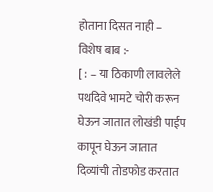होताना दिसत नाही –
विशेष बाब :-
[ : – या ठिकाणी लावलेले पथदिवे भामटे चोरी करून घेऊन जातात लोखंडी पाईप कापून घेऊन जातात दिव्यांची तोडफोड करतात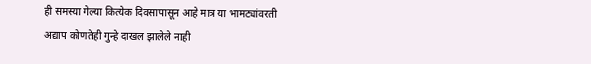ही समस्या गेल्या कित्येक दिवसापासून आहे मात्र या भामट्यांवरती अद्याप कोणतेही गुन्हे दाखल झालेले नाही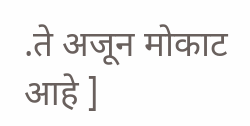.ते अजून मोकाट आहे ]